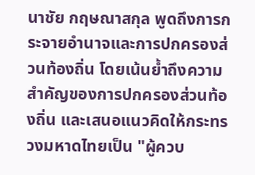นาชัย กฤษณาสกุล พูดถึงการกระจายอำนาจและการปกครองส่วนท้องถิ่น โดยเน้นย้ำถึงความสำคัญของการปกครองส่วนท้องถิ่น และเสนอแนวคิดให้กระทรวงมหาดไทยเป็น "ผู้ควบ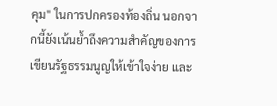คุม" ในการปกครองท้องถิ่น นอกจากนี้ยังเน้นย้ำถึงความสำคัญของการเขียนรัฐธรรมนูญให้เข้าใจง่าย และ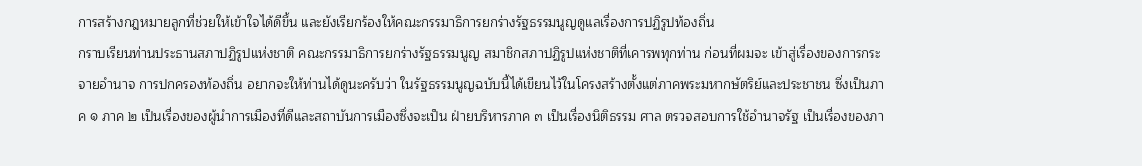การสร้างกฎหมายลูกที่ช่วยให้เข้าใจได้ดีขึ้น และยังเรียกร้องให้คณะกรรมาธิการยกร่างรัฐธรรมนูญดูแลเรื่องการปฏิรูปท้องถิ่น
กราบเรียนท่านประธานสภาปฏิรูปแห่งชาติ คณะกรรมาธิการยกร่างรัฐธรรมนูญ สมาชิกสภาปฏิรูปแห่งชาติที่เคารพทุกท่าน ก่อนที่ผมจะ เข้าสู่เรื่องของการกระจายอํานาจ การปกครองท้องถิ่น อยากจะให้ท่านได้ดูนะครับว่า ในรัฐธรรมนูญฉบับนี้ได้เขียนไว้ในโครงสร้างตั้งแต่ภาคพระมหากษัตริย์และประชาชน ซึ่งเป็นภาค ๑ ภาค ๒ เป็นเรื่องของผู้นําการเมืองที่ดีและสถาบันการเมืองซึ่งจะเป็น ฝ่ายบริหารภาค ๓ เป็นเรื่องนิติธรรม ศาล ตรวจสอบการใช้อํานาจรัฐ เป็นเรื่องของภา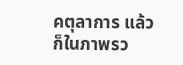คตุลาการ แล้วก็ในภาพรว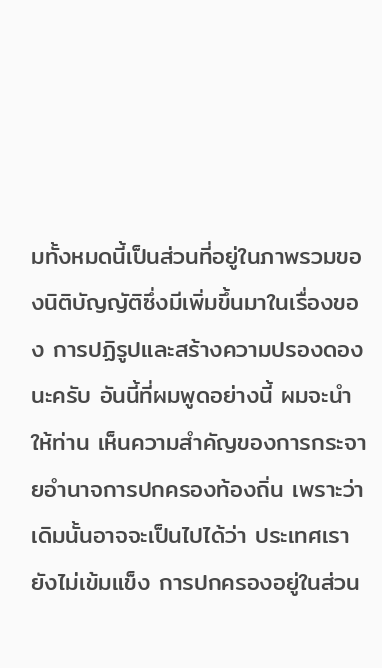มทั้งหมดนี้เป็นส่วนที่อยู่ในภาพรวมของนิติบัญญัติซึ่งมีเพิ่มขึ้นมาในเรื่องของ การปฏิรูปและสร้างความปรองดองนะครับ อันนี้ที่ผมพูดอย่างนี้ ผมจะนําให้ท่าน เห็นความสําคัญของการกระจายอํานาจการปกครองท้องถิ่น เพราะว่าเดิมนั้นอาจจะเป็นไปได้ว่า ประเทศเรายังไม่เข้มแข็ง การปกครองอยู่ในส่วน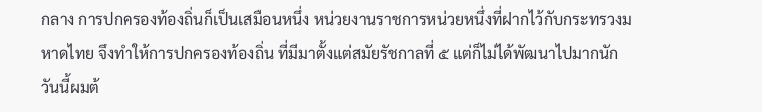กลาง การปกครองท้องถิ่นก็เป็นเสมือนหนึ่ง หน่วยงานราชการหน่วยหนึ่งที่ฝากไว้กับกระทรวงมหาดไทย จึงทําให้การปกครองท้องถิ่น ที่มีมาตั้งแต่สมัยรัชกาลที่ ๕ แต่ก็ไม่ได้พัฒนาไปมากนัก วันนี้ผมต้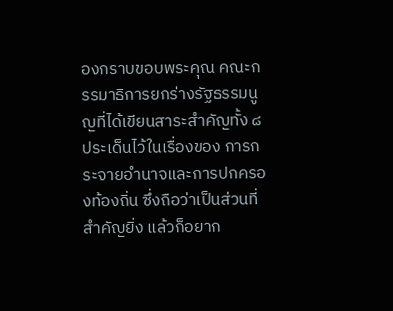องกราบขอบพระคุณ คณะกรรมาธิการยกร่างรัฐธรรมนูญที่ได้เขียนสาระสําคัญทั้ง ๘ ประเด็นไว้ในเรื่องของ การกระจายอํานาจและการปกครองท้องถิ่น ซึ่งถือว่าเป็นส่วนที่สําคัญยิ่ง แล้วก็อยาก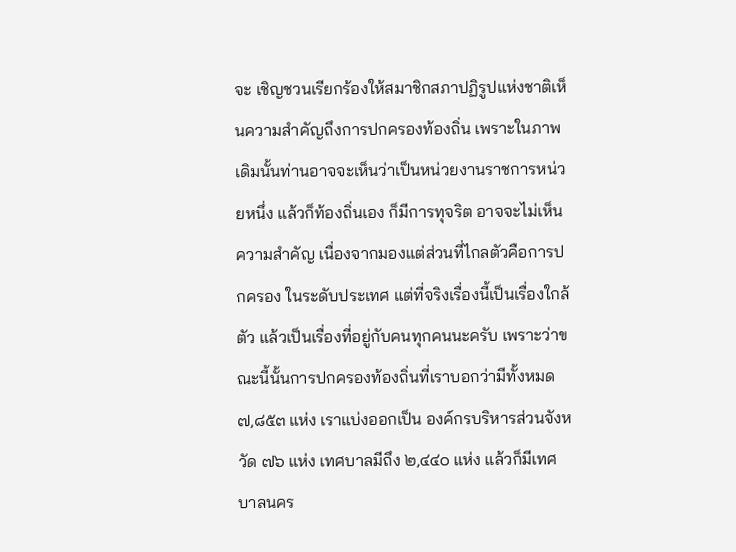จะ เชิญชวนเรียกร้องให้สมาชิกสภาปฏิรูปแห่งชาติเห็นความสําคัญถึงการปกครองท้องถิ่น เพราะในภาพเดิมนั้นท่านอาจจะเห็นว่าเป็นหน่วยงานราชการหน่วยหนึ่ง แล้วก็ท้องถิ่นเอง ก็มีการทุจริต อาจจะไม่เห็นความสําคัญ เนื่องจากมองแต่ส่วนที่ไกลตัวคือการปกครอง ในระดับประเทศ แต่ที่จริงเรื่องนี้เป็นเรื่องใกล้ตัว แล้วเป็นเรื่องที่อยู่กับคนทุกคนนะครับ เพราะว่าขณะนี้นั้นการปกครองท้องถิ่นที่เราบอกว่ามีทั้งหมด ๗,๘๕๓ แห่ง เราแบ่งออกเป็น องค์กรบริหารส่วนจังหวัด ๗๖ แห่ง เทศบาลมีถึง ๒,๔๔๐ แห่ง แล้วก็มีเทศบาลนคร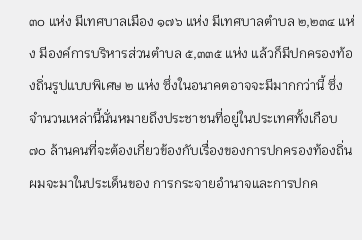๓๐ แห่ง มีเทศบาลเมือง ๑๗๖ แห่ง มีเทศบาลตําบล ๒,๒๓๔ แห่ง มีองค์การบริหารส่วนตําบล ๕,๓๓๕ แห่ง แล้วก็มีปกครองท้องถิ่นรูปแบบพิเศษ ๒ แห่ง ซึ่งในอนาคตอาจจะมีมากกว่านี้ ซึ่งจํานวนเหล่านี้นั่นหมายถึงประชาชนที่อยู่ในประเทศทั้งเกือบ ๗๐ ล้านคนที่จะต้องเกี่ยวข้องกับเรื่องของการปกครองท้องถิ่น ผมจะมาในประเด็นของ การกระจายอํานาจและการปกค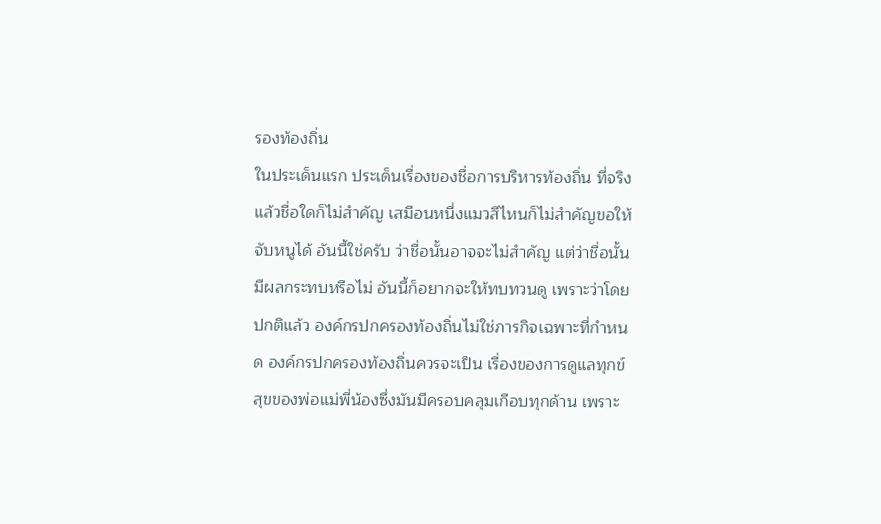รองท้องถิ่น
ในประเด็นแรก ประเด็นเรื่องของชื่อการบริหารท้องถิ่น ที่จริงแล้วชื่อใดก็ไม่สําคัญ เสมือนหนึ่งแมวสีไหนก็ไม่สําคัญขอให้จับหนูได้ อันนี้ใช่ครับ ว่าชื่อนั้นอาจจะไม่สําคัญ แต่ว่าชื่อนั้นมีผลกระทบหรือไม่ อันนี้ก็อยากจะให้ทบทวนดู เพราะว่าโดยปกติแล้ว องค์กรปกครองท้องถิ่นไม่ใช่ภารกิจเฉพาะที่กําหนด องค์กรปกครองท้องถิ่นควรจะเป็น เรื่องของการดูแลทุกข์สุขของพ่อแม่พี่น้องซึ่งมันมีครอบคลุมเกือบทุกด้าน เพราะ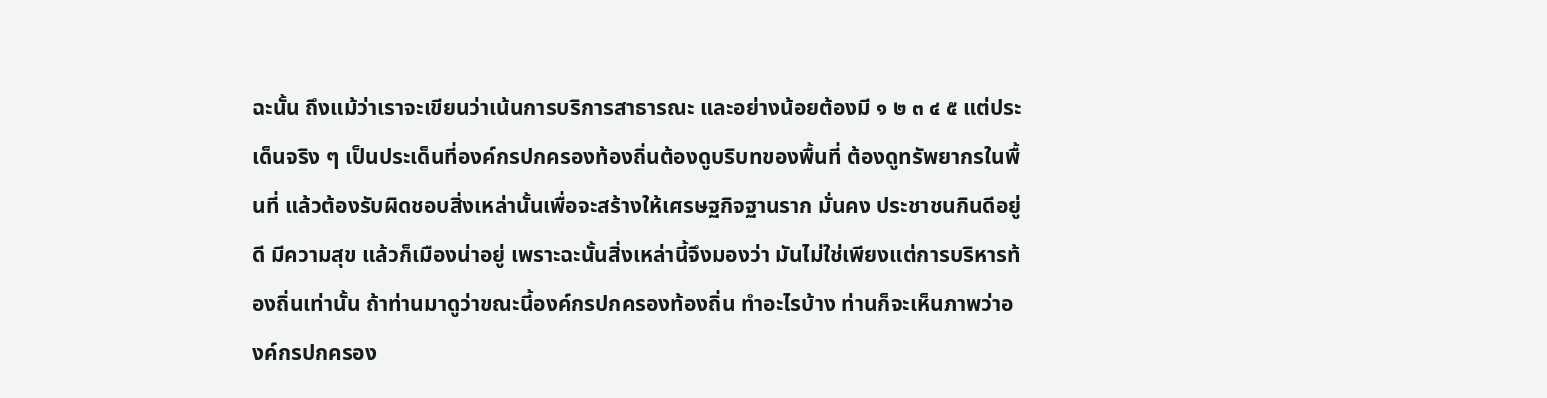ฉะนั้น ถึงแม้ว่าเราจะเขียนว่าเน้นการบริการสาธารณะ และอย่างน้อยต้องมี ๑ ๒ ๓ ๔ ๕ แต่ประเด็นจริง ๆ เป็นประเด็นที่องค์กรปกครองท้องถิ่นต้องดูบริบทของพื้นที่ ต้องดูทรัพยากรในพื้นที่ แล้วต้องรับผิดชอบสิ่งเหล่านั้นเพื่อจะสร้างให้เศรษฐกิจฐานราก มั่นคง ประชาชนกินดีอยู่ดี มีความสุข แล้วก็เมืองน่าอยู่ เพราะฉะนั้นสิ่งเหล่านี้จึงมองว่า มันไม่ใช่เพียงแต่การบริหารท้องถิ่นเท่านั้น ถ้าท่านมาดูว่าขณะนี้องค์กรปกครองท้องถิ่น ทําอะไรบ้าง ท่านก็จะเห็นภาพว่าองค์กรปกครอง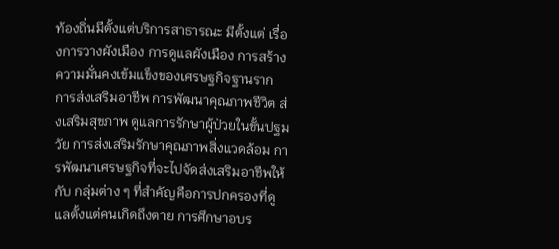ท้องถิ่นมีตั้งแต่บริการสาธารณะ มีตั้งแต่ เรื่องการวางผังเมือง การดูแลผังเมือง การสร้างความมั่นคงเข้มแข็งของเศรษฐกิจฐานราก การส่งเสริมอาชีพ การพัฒนาคุณภาพชีวิต ส่งเสริมสุขภาพ ดูแลการรักษาผู้ป่วยในขั้นปฐมวัย การส่งเสริมรักษาคุณภาพสิ่งแวดล้อม การพัฒนาเศรษฐกิจที่จะไปจัดส่งเสริมอาชีพให้กับ กลุ่มต่าง ๆ ที่สําคัญคือการปกครองที่ดูแลตั้งแต่คนเกิดถึงตาย การศึกษาอบร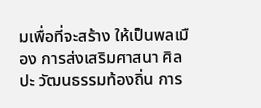มเพื่อที่จะสร้าง ให้เป็นพลเมือง การส่งเสริมศาสนา ศิลปะ วัฒนธรรมท้องถิ่น การ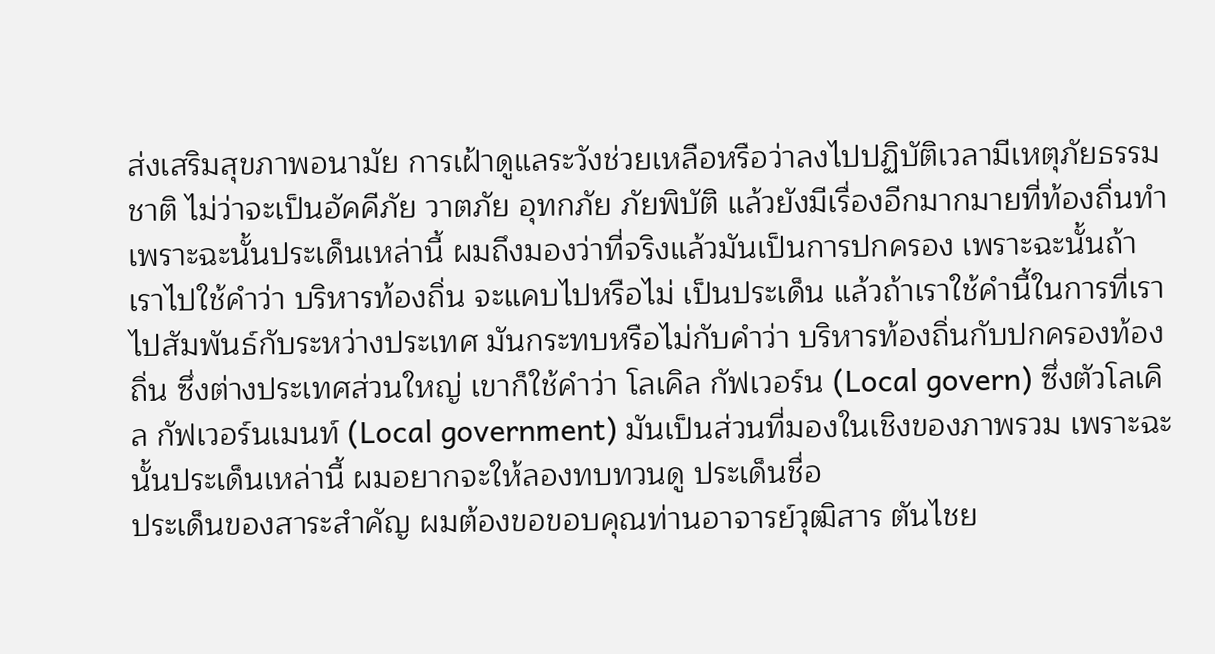ส่งเสริมสุขภาพอนามัย การเฝ้าดูแลระวังช่วยเหลือหรือว่าลงไปปฏิบัติเวลามีเหตุภัยธรรมชาติ ไม่ว่าจะเป็นอัคคีภัย วาตภัย อุทกภัย ภัยพิบัติ แล้วยังมีเรื่องอีกมากมายที่ท้องถิ่นทํา เพราะฉะนั้นประเด็นเหล่านี้ ผมถึงมองว่าที่จริงแล้วมันเป็นการปกครอง เพราะฉะนั้นถ้าเราไปใช้คําว่า บริหารท้องถิ่น จะแคบไปหรือไม่ เป็นประเด็น แล้วถ้าเราใช้คํานี้ในการที่เราไปสัมพันธ์กับระหว่างประเทศ มันกระทบหรือไม่กับคําว่า บริหารท้องถิ่นกับปกครองท้องถิ่น ซึ่งต่างประเทศส่วนใหญ่ เขาก็ใช้คําว่า โลเคิล กัฟเวอร์น (Local govern) ซึ่งตัวโลเคิล กัฟเวอร์นเมนท์ (Local government) มันเป็นส่วนที่มองในเชิงของภาพรวม เพราะฉะนั้นประเด็นเหล่านี้ ผมอยากจะให้ลองทบทวนดู ประเด็นชื่อ
ประเด็นของสาระสําคัญ ผมต้องขอขอบคุณท่านอาจารย์วุฒิสาร ตันไชย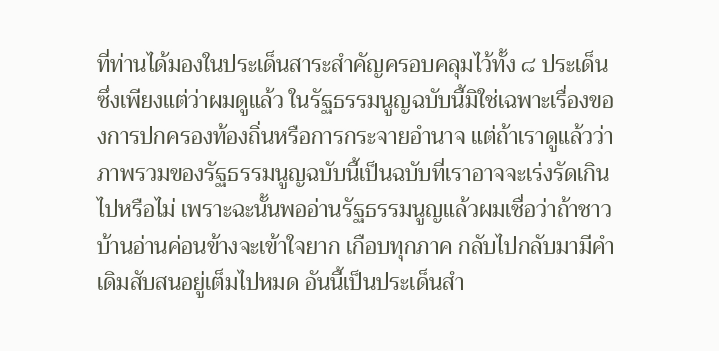ที่ท่านได้มองในประเด็นสาระสําคัญครอบคลุมไว้ทั้ง ๘ ประเด็น ซึ่งเพียงแต่ว่าผมดูแล้ว ในรัฐธรรมนูญฉบับนี้มิใช่เฉพาะเรื่องของการปกครองท้องถิ่นหรือการกระจายอํานาจ แต่ถ้าเราดูแล้วว่าภาพรวมของรัฐธรรมนูญฉบับนี้เป็นฉบับที่เราอาจจะเร่งรัดเกินไปหรือไม่ เพราะฉะนั้นพออ่านรัฐธรรมนูญแล้วผมเชื่อว่าถ้าชาวบ้านอ่านค่อนข้างจะเข้าใจยาก เกือบทุกภาค กลับไปกลับมามีคําเดิมสับสนอยู่เต็มไปหมด อันนี้เป็นประเด็นสํา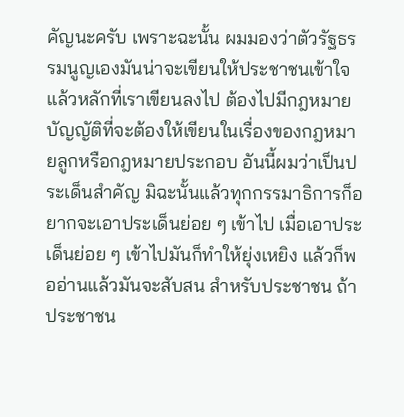คัญนะครับ เพราะฉะนั้น ผมมองว่าตัวรัฐธรรมนูญเองมันน่าจะเขียนให้ประชาชนเข้าใจ แล้วหลักที่เราเขียนลงไป ต้องไปมีกฎหมายบัญญัติที่จะต้องให้เขียนในเรื่องของกฎหมายลูกหรือกฎหมายประกอบ อันนี้ผมว่าเป็นประเด็นสําคัญ มิฉะนั้นแล้วทุกกรรมาธิการก็อยากจะเอาประเด็นย่อย ๆ เข้าไป เมื่อเอาประเด็นย่อย ๆ เข้าไปมันก็ทําให้ยุ่งเหยิง แล้วก็พออ่านแล้วมันจะสับสน สําหรับประชาชน ถ้าประชาชน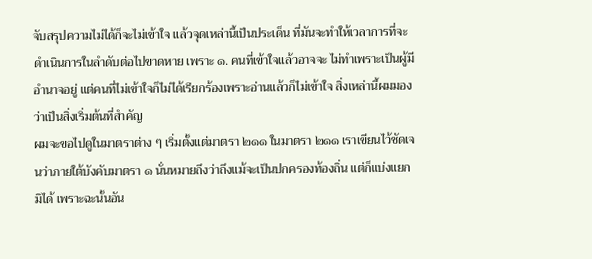จับสรุปความไม่ได้ก็จะไม่เข้าใจ แล้วจุดเหล่านี้เป็นประเด็น ที่มันจะทําให้เวลาการที่จะดําเนินการในลําดับต่อไปขาดหาย เพราะ ๑. คนที่เข้าใจแล้วอาจจะ ไม่ทําเพราะเป็นผู้มีอํานาจอยู่ แต่คนที่ไม่เข้าใจก็ไม่ได้เรียกร้องเพราะอ่านแล้วก็ไม่เข้าใจ สิ่งเหล่านี้ผมมองว่าเป็นสิ่งเริ่มต้นที่สําคัญ
ผมจะขอไปดูในมาตราต่าง ๆ เริ่มตั้งแต่มาตรา ๒๑๑ ในมาตรา ๒๑๑ เราเขียนไว้ชัดเจนว่าภายใต้บังคับมาตรา ๑ นั่นหมายถึงว่าถึงแม้จะเป็นปกครองท้องถิ่น แต่ก็แบ่งแยกมิได้ เพราะฉะนั้นอัน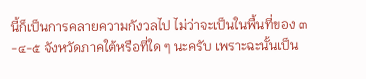นี้ก็เป็นการคลายความกังวลไป ไม่ว่าจะเป็นในพื้นที่ของ ๓-๔-๕ จังหวัดภาคใต้หรือที่ใด ๆ นะครับ เพราะฉะนั้นเป็น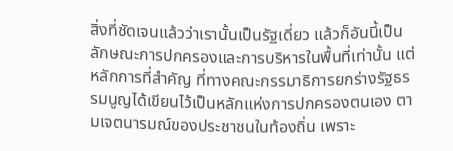สิ่งที่ชัดเจนแล้วว่าเรานั้นเป็นรัฐเดี่ยว แล้วก็อันนี้เป็นลักษณะการปกครองและการบริหารในพื้นที่เท่านั้น แต่หลักการที่สําคัญ ที่ทางคณะกรรมาธิการยกร่างรัฐธรรมนูญได้เขียนไว้เป็นหลักแห่งการปกครองตนเอง ตามเจตนารมณ์ของประชาชนในท้องถิ่น เพราะ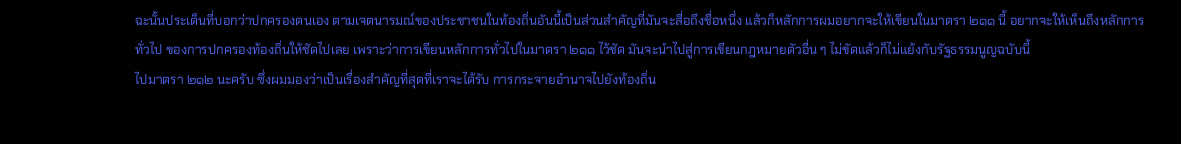ฉะนั้นประเด็นที่บอกว่าปกครองตนเอง ตามเจตนารมณ์ของประชาชนในท้องถิ่นอันนี้เป็นส่วนสําคัญที่มันจะสื่อถึงชื่อหนึ่ง แล้วก็หลักการผมอยากจะให้เขียนในมาตรา ๒๑๑ นี้ อยากจะให้เห็นถึงหลักการทั่วไป ของการปกครองท้องถิ่นให้ชัดไปเลย เพราะว่าการเขียนหลักการทั่วไปในมาตรา ๒๑๑ ไว้ชัด มันจะนําไปสู่การเขียนกฎหมายตัวอื่น ๆ ไม่ขัดแล้วก็ไม่แย้งกับรัฐธรรมนูญฉบับนี้
ไปมาตรา ๒๑๒ นะครับ ซึ่งผมมองว่าเป็นเรื่องสําคัญที่สุดที่เราจะได้รับ การกระจายอํานาจไปยังท้องถิ่น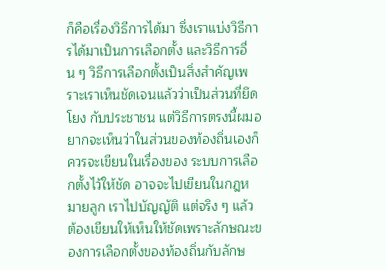ก็คือเรื่องวิธีการได้มา ซึ่งเราแบ่งวิธีการได้มาเป็นการเลือกตั้ง และวิธีการอื่น ๆ วิธีการเลือกตั้งเป็นสิ่งสําคัญเพราะเราเห็นชัดเจนแล้วว่าเป็นส่วนที่ยึดโยง กับประชาชน แต่วิธีการตรงนี้ผมอยากจะเห็นว่าในส่วนของท้องถิ่นเองก็ควรจะเขียนในเรื่องของ ระบบการเลือกตั้งไว้ให้ชัด อาจจะไปเขียนในกฎหมายลูก เราไปบัญญัติ แต่จริง ๆ แล้ว ต้องเขียนให้เห็นให้ชัดเพราะลักษณะของการเลือกตั้งของท้องถิ่นกับลักษ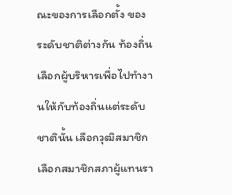ณะของการเลือกตั้ง ของระดับชาติต่างกัน ท้องถิ่นเลือกผู้บริหารเพื่อไปทํางานให้กับท้องถิ่นแต่ระดับชาตินั้น เลือกวุฒิสมาชิก เลือกสมาชิกสภาผู้แทนรา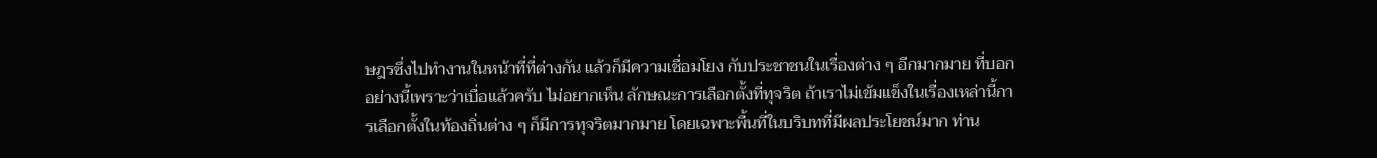ษฎรซึ่งไปทํางานในหน้าที่ที่ต่างกัน แล้วก็มีความเชื่อมโยง กับประชาชนในเรื่องต่าง ๆ อีกมากมาย ที่บอกอย่างนี้เพราะว่าเบื่อแล้วครับ ไม่อยากเห็น ลักษณะการเลือกตั้งที่ทุจริต ถ้าเราไม่เข้มแข็งในเรื่องเหล่านี้การเลือกตั้งในท้องถิ่นต่าง ๆ ก็มีการทุจริตมากมาย โดยเฉพาะพื้นที่ในบริบทที่มีผลประโยชน์มาก ท่าน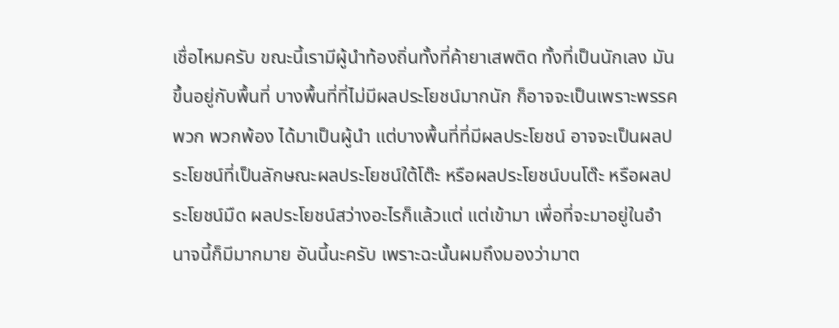เชื่อไหมครับ ขณะนี้เรามีผู้นําท้องถิ่นทั้งที่ค้ายาเสพติด ทั้งที่เป็นนักเลง มันขึ้นอยู่กับพื้นที่ บางพื้นที่ที่ไม่มีผลประโยชน์มากนัก ก็อาจจะเป็นเพราะพรรคพวก พวกพ้อง ได้มาเป็นผู้นํา แต่บางพื้นที่ที่มีผลประโยชน์ อาจจะเป็นผลประโยชน์ที่เป็นลักษณะผลประโยชน์ใต้โต๊ะ หรือผลประโยชน์บนโต๊ะ หรือผลประโยชน์มืด ผลประโยชน์สว่างอะไรก็แล้วแต่ แต่เข้ามา เพื่อที่จะมาอยู่ในอํานาจนี้ก็มีมากมาย อันนี้นะครับ เพราะฉะนั้นผมถึงมองว่ามาต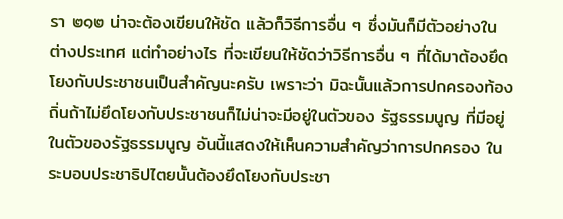รา ๒๑๒ น่าจะต้องเขียนให้ชัด แล้วก็วิธีการอื่น ๆ ซึ่งมันก็มีตัวอย่างในต่างประเทศ แต่ทําอย่างไร ที่จะเขียนให้ชัดว่าวิธีการอื่น ๆ ที่ได้มาต้องยึดโยงกับประชาชนเป็นสําคัญนะครับ เพราะว่า มิฉะนั้นแล้วการปกครองท้องถิ่นถ้าไม่ยึดโยงกับประชาชนก็ไม่น่าจะมีอยู่ในตัวของ รัฐธรรมนูญ ที่มีอยู่ในตัวของรัฐธรรมนูญ อันนี้แสดงให้เห็นความสําคัญว่าการปกครอง ในระบอบประชาธิปไตยนั้นต้องยึดโยงกับประชา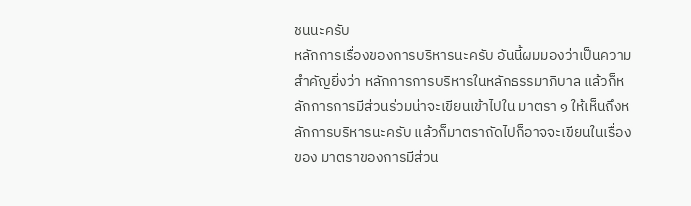ชนนะครับ
หลักการเรื่องของการบริหารนะครับ อันนี้ผมมองว่าเป็นความสําคัญยิ่งว่า หลักการการบริหารในหลักธรรมาภิบาล แล้วก็หลักการการมีส่วนร่วมน่าจะเขียนเข้าไปใน มาตรา ๑ ให้เห็นถึงหลักการบริหารนะครับ แล้วก็มาตราถัดไปก็อาจจะเขียนในเรื่องของ มาตราของการมีส่วน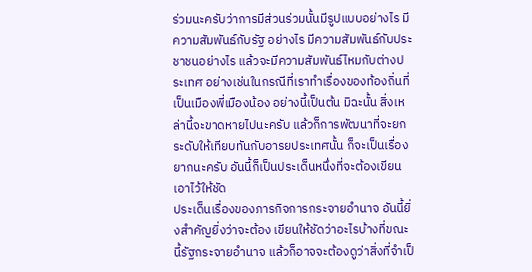ร่วมนะครับว่าการมีส่วนร่วมนั้นมีรูปแบบอย่างไร มีความสัมพันธ์กับรัฐ อย่างไร มีความสัมพันธ์กับประชาชนอย่างไร แล้วจะมีความสัมพันธ์ไหมกับต่างประเทศ อย่างเช่นในกรณีที่เราทําเรื่องของท้องถิ่นที่เป็นเมืองพี่เมืองน้อง อย่างนี้เป็นต้น มิฉะนั้น สิ่งเหล่านี้จะขาดหายไปนะครับ แล้วก็การพัฒนาที่จะยกระดับให้เทียบทันกับอารยประเทศนั้น ก็จะเป็นเรื่องยากนะครับ อันนี้ก็เป็นประเด็นหนึ่งที่จะต้องเขียนเอาไว้ให้ชัด
ประเด็นเรื่องของภารกิจการกระจายอํานาจ อันนี้ยิ่งสําคัญยิ่งว่าจะต้อง เขียนให้ชัดว่าอะไรบ้างที่ขณะนี้รัฐกระจายอํานาจ แล้วก็อาจจะต้องดูว่าสิ่งที่จําเป็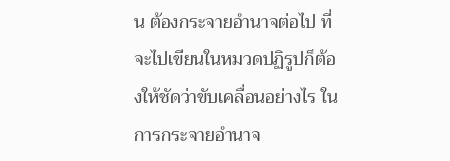น ต้องกระจายอํานาจต่อไป ที่จะไปเขียนในหมวดปฏิรูปก็ต้องให้ชัดว่าขับเคลื่อนอย่างไร ในการกระจายอํานาจ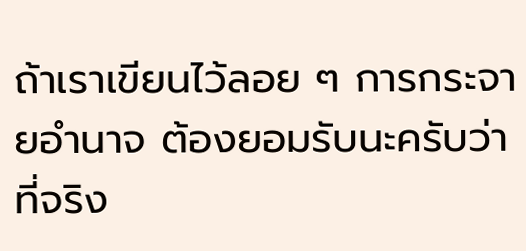ถ้าเราเขียนไว้ลอย ๆ การกระจายอํานาจ ต้องยอมรับนะครับว่า ที่จริง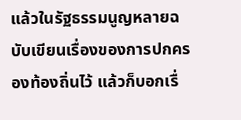แล้วในรัฐธรรมนูญหลายฉบับเขียนเรื่องของการปกครองท้องถิ่นไว้ แล้วก็บอกเรื่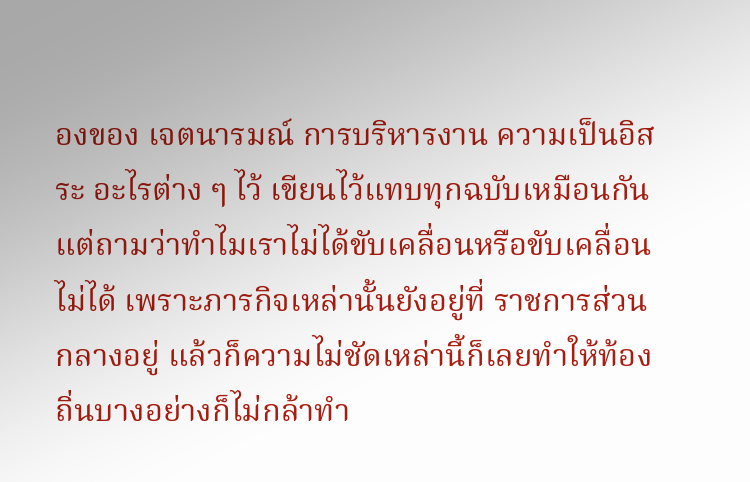องของ เจตนารมณ์ การบริหารงาน ความเป็นอิสระ อะไรต่าง ๆ ไว้ เขียนไว้แทบทุกฉบับเหมือนกัน แต่ถามว่าทําไมเราไม่ได้ขับเคลื่อนหรือขับเคลื่อนไม่ได้ เพราะภารกิจเหล่านั้นยังอยู่ที่ ราชการส่วนกลางอยู่ แล้วก็ความไม่ชัดเหล่านี้ก็เลยทําให้ท้องถิ่นบางอย่างก็ไม่กล้าทํา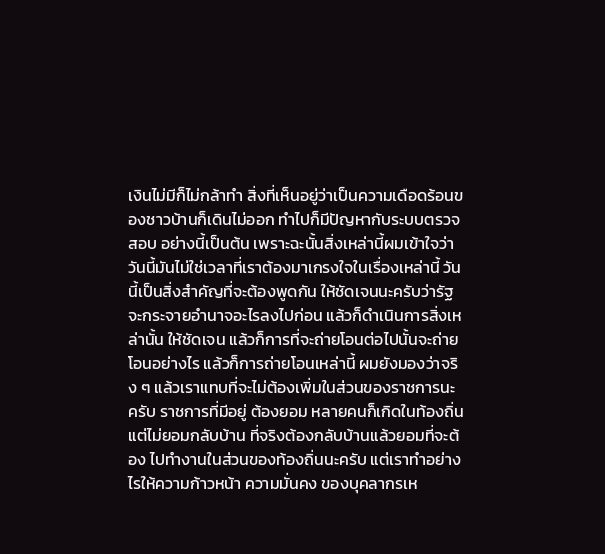เงินไม่มีก็ไม่กล้าทํา สิ่งที่เห็นอยู่ว่าเป็นความเดือดร้อนของชาวบ้านก็เดินไม่ออก ทําไปก็มีปัญหากับระบบตรวจสอบ อย่างนี้เป็นต้น เพราะฉะนั้นสิ่งเหล่านี้ผมเข้าใจว่า วันนี้มันไม่ใช่เวลาที่เราต้องมาเกรงใจในเรื่องเหล่านี้ วันนี้เป็นสิ่งสําคัญที่จะต้องพูดกัน ให้ชัดเจนนะครับว่ารัฐจะกระจายอํานาจอะไรลงไปก่อน แล้วก็ดําเนินการสิ่งเหล่านั้น ให้ชัดเจน แล้วก็การที่จะถ่ายโอนต่อไปนั้นจะถ่ายโอนอย่างไร แล้วก็การถ่ายโอนเหล่านี้ ผมยังมองว่าจริง ๆ แล้วเราแทบที่จะไม่ต้องเพิ่มในส่วนของราชการนะครับ ราชการที่มีอยู่ ต้องยอม หลายคนก็เกิดในท้องถิ่น แต่ไม่ยอมกลับบ้าน ที่จริงต้องกลับบ้านแล้วยอมที่จะต้อง ไปทํางานในส่วนของท้องถิ่นนะครับ แต่เราทําอย่างไรให้ความก้าวหน้า ความมั่นคง ของบุคลากรเห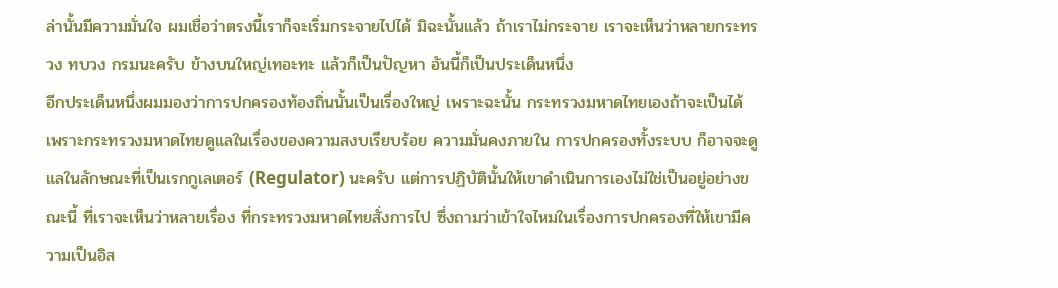ล่านั้นมีความมั่นใจ ผมเชื่อว่าตรงนี้เราก็จะเริ่มกระจายไปได้ มิฉะนั้นแล้ว ถ้าเราไม่กระจาย เราจะเห็นว่าหลายกระทรวง ทบวง กรมนะครับ ข้างบนใหญ่เทอะทะ แล้วก็เป็นปัญหา อันนี้ก็เป็นประเด็นหนึ่ง
อีกประเด็นหนึ่งผมมองว่าการปกครองท้องถิ่นนั้นเป็นเรื่องใหญ่ เพราะฉะนั้น กระทรวงมหาดไทยเองถ้าจะเป็นได้ เพราะกระทรวงมหาดไทยดูแลในเรื่องของความสงบเรียบร้อย ความมั่นคงภายใน การปกครองทั้งระบบ ก็อาจจะดูแลในลักษณะที่เป็นเรกกูเลเตอร์ (Regulator) นะครับ แต่การปฏิบัตินั้นให้เขาดําเนินการเองไม่ใช่เป็นอยู่อย่างขณะนี้ ที่เราจะเห็นว่าหลายเรื่อง ที่กระทรวงมหาดไทยสั่งการไป ซึ่งถามว่าเข้าใจไหมในเรื่องการปกครองที่ให้เขามีความเป็นอิส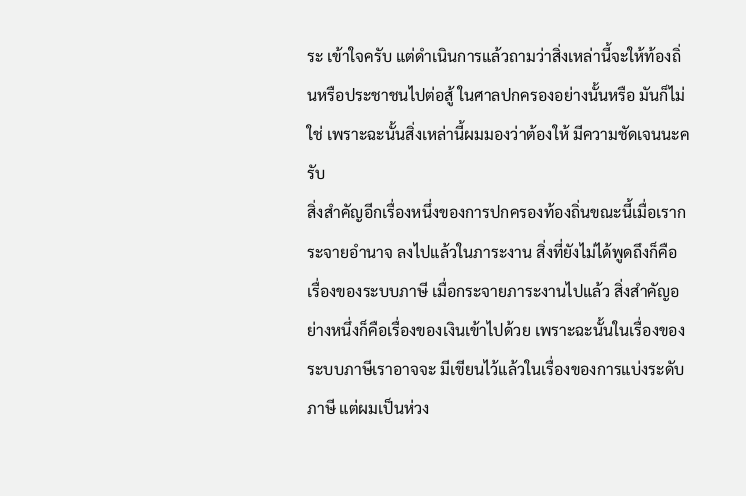ระ เข้าใจครับ แต่ดําเนินการแล้วถามว่าสิ่งเหล่านี้จะให้ท้องถิ่นหรือประชาชนไปต่อสู้ ในศาลปกครองอย่างนั้นหรือ มันก็ไม่ใช่ เพราะฉะนั้นสิ่งเหล่านี้ผมมองว่าต้องให้ มีความชัดเจนนะครับ
สิ่งสําคัญอีกเรื่องหนึ่งของการปกครองท้องถิ่นขณะนี้เมื่อเรากระจายอํานาจ ลงไปแล้วในภาระงาน สิ่งที่ยังไม่ได้พูดถึงก็คือเรื่องของระบบภาษี เมื่อกระจายภาระงานไปแล้ว สิ่งสําคัญอย่างหนึ่งก็คือเรื่องของเงินเข้าไปด้วย เพราะฉะนั้นในเรื่องของระบบภาษีเราอาจจะ มีเขียนไว้แล้วในเรื่องของการแบ่งระดับภาษี แต่ผมเป็นห่วง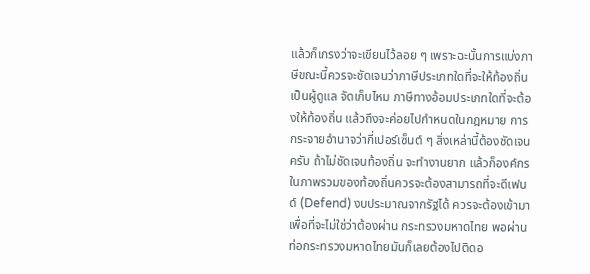แล้วก็เกรงว่าจะเขียนไว้ลอย ๆ เพราะฉะนั้นการแบ่งภาษีขณะนี้ควรจะชัดเจนว่าภาษีประเภทใดที่จะให้ท้องถิ่นเป็นผู้ดูแล จัดเก็บไหม ภาษีทางอ้อมประเภทใดที่จะต้องให้ท้องถิ่น แล้วถึงจะค่อยไปกําหนดในกฎหมาย การกระจายอํานาจว่ากี่เปอร์เซ็นต์ ๆ สิ่งเหล่านี้ต้องชัดเจนครับ ถ้าไม่ชัดเจนท้องถิ่น จะทํางานยาก แล้วก็องค์กรในภาพรวมของท้องถิ่นควรจะต้องสามารถที่จะดีเฟนด์ (Defend) งบประมาณจากรัฐได้ ควรจะต้องเข้ามาเพื่อที่จะไม่ใช่ว่าต้องผ่าน กระทรวงมหาดไทย พอผ่านท่อกระทรวงมหาดไทยมันก็เลยต้องไปติดอ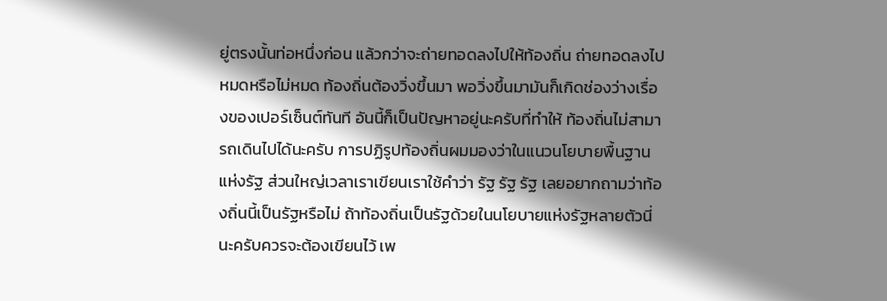ยู่ตรงนั้นท่อหนึ่งก่อน แล้วกว่าจะถ่ายทอดลงไปให้ท้องถิ่น ถ่ายทอดลงไปหมดหรือไม่หมด ท้องถิ่นต้องวิ่งขึ้นมา พอวิ่งขึ้นมามันก็เกิดช่องว่างเรื่องของเปอร์เซ็นต์ทันที อันนี้ก็เป็นปัญหาอยู่นะครับที่ทําให้ ท้องถิ่นไม่สามารถเดินไปได้นะครับ การปฏิรูปท้องถิ่นผมมองว่าในแนวนโยบายพื้นฐานแห่งรัฐ ส่วนใหญ่เวลาเราเขียนเราใช้คําว่า รัฐ รัฐ รัฐ เลยอยากถามว่าท้องถิ่นนี้เป็นรัฐหรือไม่ ถ้าท้องถิ่นเป็นรัฐด้วยในนโยบายแห่งรัฐหลายตัวนี่นะครับควรจะต้องเขียนไว้ เพ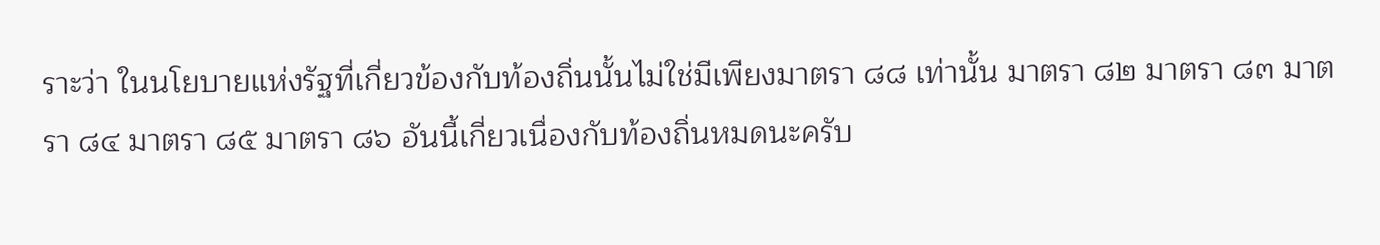ราะว่า ในนโยบายแห่งรัฐที่เกี่ยวข้องกับท้องถิ่นนั้นไม่ใช่มีเพียงมาตรา ๘๘ เท่านั้น มาตรา ๘๒ มาตรา ๘๓ มาตรา ๘๔ มาตรา ๘๕ มาตรา ๘๖ อันนี้เกี่ยวเนื่องกับท้องถิ่นหมดนะครับ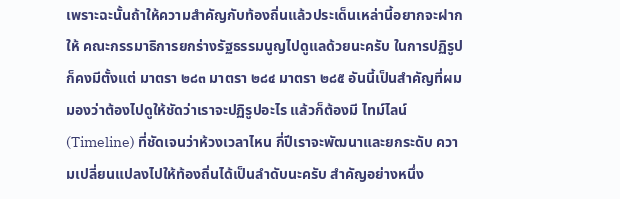เพราะฉะนั้นถ้าให้ความสําคัญกับท้องถิ่นแล้วประเด็นเหล่านี้อยากจะฝากให้ คณะกรรมาธิการยกร่างรัฐธรรมนูญไปดูแลด้วยนะครับ ในการปฏิรูปก็คงมีตั้งแต่ มาตรา ๒๘๓ มาตรา ๒๘๔ มาตรา ๒๘๕ อันนี้เป็นสําคัญที่ผมมองว่าต้องไปดูให้ชัดว่าเราจะปฏิรูปอะไร แล้วก็ต้องมี ไทม์ไลน์ (Timeline) ที่ชัดเจนว่าห้วงเวลาไหน กี่ปีเราจะพัฒนาและยกระดับ ความเปลี่ยนแปลงไปให้ท้องถิ่นได้เป็นลําดับนะครับ สําคัญอย่างหนึ่ง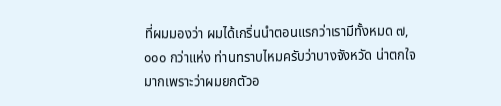ที่ผมมองว่า ผมได้เกริ่นนําตอนแรกว่าเรามีทั้งหมด ๗,๐๐๐ กว่าแห่ง ท่านทราบไหมครับว่าบางจังหวัด น่าตกใจมากเพราะว่าผมยกตัวอ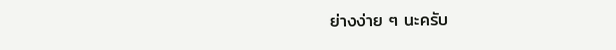ย่างง่าย ๆ นะครับ